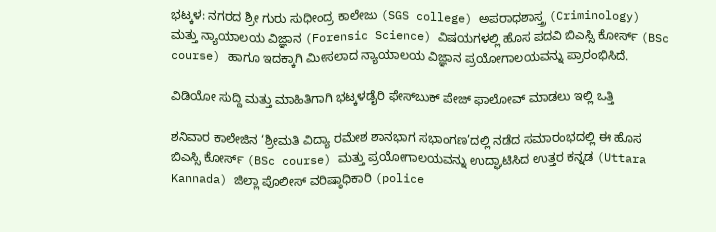ಭಟ್ಕಳ: ನಗರದ ಶ್ರೀ ಗುರು ಸುಧೀಂದ್ರ ಕಾಲೇಜು (SGS college) ಅಪರಾಧಶಾಸ್ತ್ರ (Criminology) ಮತ್ತು ನ್ಯಾಯಾಲಯ ವಿಜ್ಞಾನ (Forensic Science) ವಿಷಯಗಳಲ್ಲಿ ಹೊಸ ಪದವಿ ಬಿಎಸ್ಸಿ ಕೋರ್ಸ್‌ (BSc course) ಹಾಗೂ ಇದಕ್ಕಾಗಿ ಮೀಸಲಾದ ನ್ಯಾಯಾಲಯ ವಿಜ್ಞಾನ ಪ್ರಯೋಗಾಲಯವನ್ನು ಪ್ರಾರಂಭಿಸಿದೆ.

ವಿಡಿಯೋ ಸುದ್ದಿ ಮತ್ತು ಮಾಹಿತಿಗಾಗಿ ಭಟ್ಕಳಡೈರಿ ಫೇಸ್‌ಬುಕ್‌ ಪೇಜ್ ಫಾಲೋವ್ ಮಾಡಲು ಇಲ್ಲಿ ಒತ್ತಿ

ಶನಿವಾರ ಕಾಲೇಜಿನ ‘ಶ್ರೀಮತಿ ವಿದ್ಯಾ ರಮೇಶ ಶಾನಭಾಗ ಸಭಾಂಗಣ’ದಲ್ಲಿ ನಡೆದ ಸಮಾರಂಭದಲ್ಲಿ ಈ ಹೊಸ ಬಿಎಸ್ಸಿ ಕೋರ್ಸ್ (BSc course) ಮತ್ತು ಪ್ರಯೋಗಾಲಯವನ್ನು ಉದ್ಘಾಟಿಸಿದ ಉತ್ತರ ಕನ್ನಡ (Uttara Kannada) ಜಿಲ್ಲಾ ಪೊಲೀಸ್ ವರಿಷ್ಠಾಧಿಕಾರಿ (police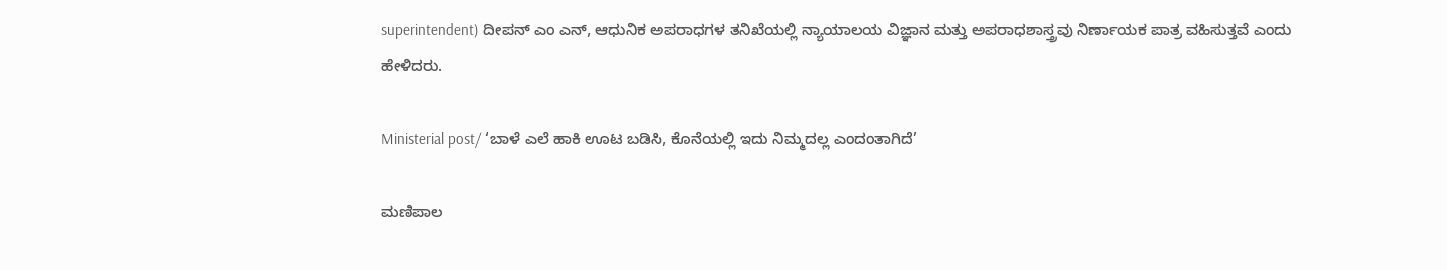superintendent) ದೀಪನ್ ಎಂ ಎನ್, ಆಧುನಿಕ ಅಪರಾಧಗಳ ತನಿಖೆಯಲ್ಲಿ ನ್ಯಾಯಾಲಯ ವಿಜ್ಞಾನ ಮತ್ತು ಅಪರಾಧಶಾಸ್ತ್ರವು ನಿರ್ಣಾಯಕ ಪಾತ್ರ ವಹಿಸುತ್ತವೆ ಎಂದು ಹೇಳಿದರು.

Ministerial post/ ‘ಬಾಳೆ ಎಲೆ ಹಾಕಿ ಊಟ ಬಡಿಸಿ, ಕೊನೆಯಲ್ಲಿ ಇದು ನಿಮ್ಮದಲ್ಲ ಎಂದಂತಾಗಿದೆ’

ಮಣಿಪಾಲ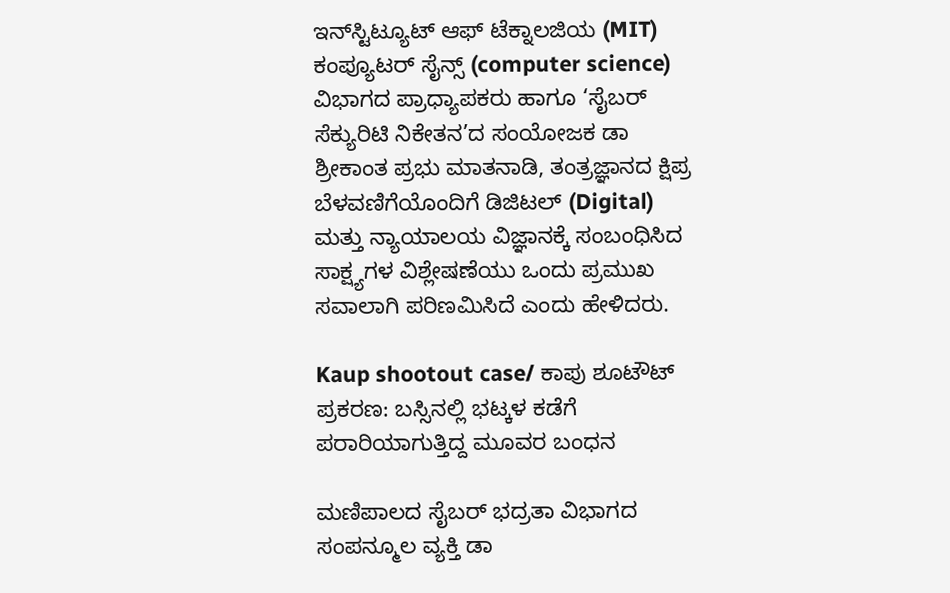ಇನ್‌ಸ್ಟಿಟ್ಯೂಟ್ ಆಫ್ ಟೆಕ್ನಾಲಜಿಯ (MIT) ಕಂಪ್ಯೂಟರ್ ಸೈನ್ಸ್ (computer science) ವಿಭಾಗದ ಪ್ರಾಧ್ಯಾಪಕರು ಹಾಗೂ ‘ಸೈಬರ್ ಸೆಕ್ಯುರಿಟಿ ನಿಕೇತನ’ದ ಸಂಯೋಜಕ ಡಾ ಶ್ರೀಕಾಂತ ಪ್ರಭು ಮಾತನಾಡಿ, ತಂತ್ರಜ್ಞಾನದ ಕ್ಷಿಪ್ರ ಬೆಳವಣಿಗೆಯೊಂದಿಗೆ ಡಿಜಿಟಲ್ (Digital) ಮತ್ತು ನ್ಯಾಯಾಲಯ ವಿಜ್ಞಾನಕ್ಕೆ ಸಂಬಂಧಿಸಿದ ಸಾಕ್ಷ್ಯಗಳ ವಿಶ್ಲೇಷಣೆಯು ಒಂದು ಪ್ರಮುಖ ಸವಾಲಾಗಿ ಪರಿಣಮಿಸಿದೆ ಎಂದು ಹೇಳಿದರು.

Kaup shootout case/ ಕಾಪು ಶೂಟೌಟ್ ಪ್ರಕರಣ: ಬಸ್ಸಿನಲ್ಲಿ ಭಟ್ಕಳ ಕಡೆಗೆ ಪರಾರಿಯಾಗುತ್ತಿದ್ದ ಮೂವರ ಬಂಧನ

ಮಣಿಪಾಲದ ಸೈಬರ್ ಭದ್ರತಾ ವಿಭಾಗದ ಸಂಪನ್ಮೂಲ ವ್ಯಕ್ತಿ ಡಾ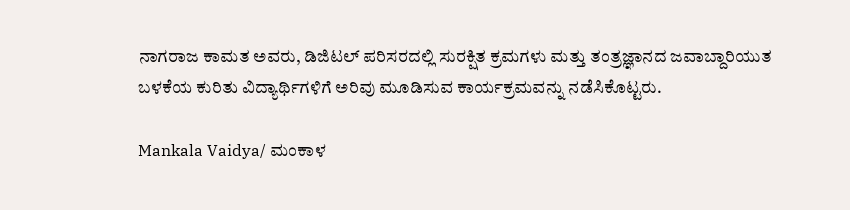ನಾಗರಾಜ ಕಾಮತ ಅವರು, ಡಿಜಿಟಲ್ ಪರಿಸರದಲ್ಲಿ ಸುರಕ್ಷಿತ ಕ್ರಮಗಳು ಮತ್ತು ತಂತ್ರಜ್ಞಾನದ ಜವಾಬ್ದಾರಿಯುತ ಬಳಕೆಯ ಕುರಿತು ವಿದ್ಯಾರ್ಥಿಗಳಿಗೆ ಅರಿವು ಮೂಡಿಸುವ ಕಾರ್ಯಕ್ರಮವನ್ನು ನಡೆಸಿಕೊಟ್ಟರು.

Mankala Vaidya/ ಮಂಕಾಳ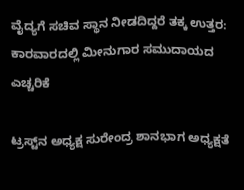ವೈದ್ಯಗೆ ಸಚಿವ ಸ್ಥಾನ ನೀಡದಿದ್ದರೆ ತಕ್ಕ ಉತ್ತರ: ಕಾರವಾರದಲ್ಲಿ ಮೀನುಗಾರ ಸಮುದಾಯದ ಎಚ್ಚರಿಕೆ

ಟ್ರಸ್ಟ್‌ನ ಅಧ್ಯಕ್ಷ ಸುರೇಂದ್ರ ಶಾನಭಾಗ ಅಧ್ಯಕ್ಷತೆ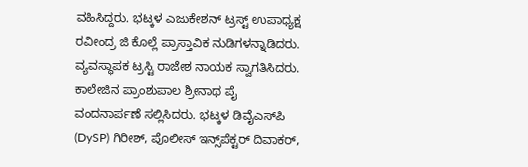ವಹಿಸಿದ್ದರು. ಭಟ್ಕಳ ಎಜುಕೇಶನ್ ಟ್ರಸ್ಟ್‌ ಉಪಾಧ್ಯಕ್ಷ ರವೀಂದ್ರ ಜಿ ಕೊಲ್ಲೆ ಪ್ರಾಸ್ತಾವಿಕ ನುಡಿಗಳನ್ನಾಡಿದರು. ವ್ಯವಸ್ಥಾಪಕ ಟ್ರಸ್ಟಿ ರಾಜೇಶ ನಾಯಕ ಸ್ವಾಗತಿಸಿದರು. ಕಾಲೇಜಿನ ಪ್ರಾಂಶುಪಾಲ ಶ್ರೀನಾಥ ಪೈ ವಂದನಾರ್ಪಣೆ ಸಲ್ಲಿಸಿದರು. ಭಟ್ಕಳ ಡಿವೈಎಸ್‌ಪಿ (DySP) ಗಿರೀಶ್, ಪೊಲೀಸ್ ಇನ್ಸ್‌ಪೆಕ್ಟರ್ ದಿವಾಕರ್,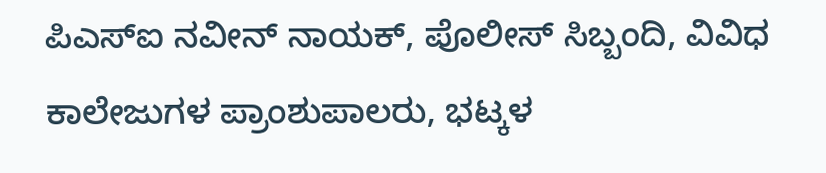ಪಿಎಸ್‌ಐ ನವೀನ್ ನಾಯಕ್, ಪೊಲೀಸ್ ಸಿಬ್ಬಂದಿ, ವಿವಿಧ ಕಾಲೇಜುಗಳ ಪ್ರಾಂಶುಪಾಲರು, ಭಟ್ಕಳ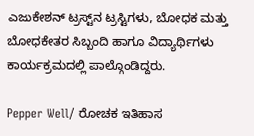ಎಜುಕೇಶನ್ ಟ್ರಸ್ಟ್‌ನ ಟ್ರಸ್ಟಿಗಳು, ಬೋಧಕ ಮತ್ತು ಬೋಧಕೇತರ ಸಿಬ್ಬಂದಿ ಹಾಗೂ ವಿದ್ಯಾರ್ಥಿಗಳು ಕಾರ್ಯಕ್ರಮದಲ್ಲಿ ಪಾಲ್ಗೊಂಡಿದ್ದರು.

Pepper Well/ ರೋಚಕ ಇತಿಹಾಸ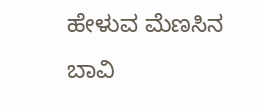ಹೇಳುವ ಮೆಣಸಿನ ಬಾವಿ